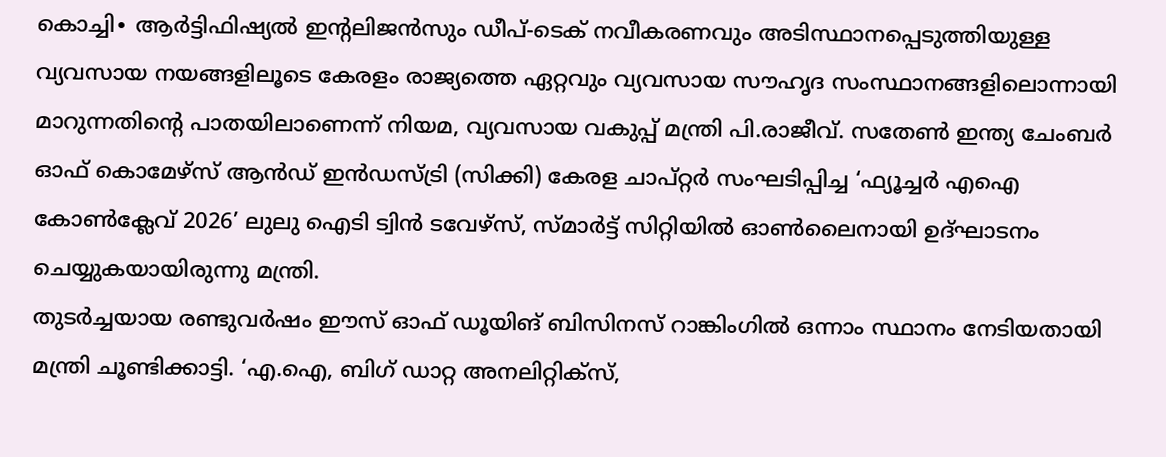കൊച്ചി∙ ആർട്ടിഫിഷ്യൽ ഇന്റലിജൻസും ഡീപ്-ടെക് നവീകരണവും അടിസ്ഥാനപ്പെടുത്തിയുള്ള വ്യവസായ നയങ്ങളിലൂടെ കേരളം രാജ്യത്തെ ഏറ്റവും വ്യവസായ സൗഹൃദ സംസ്ഥാനങ്ങളിലൊന്നായി മാറുന്നതിന്റെ പാതയിലാണെന്ന് നിയമ, വ്യവസായ വകുപ്പ് മന്ത്രി പി.രാജീവ്. സതേൺ ഇന്ത്യ ചേംബർ ഓഫ് കൊമേഴ്സ് ആൻഡ് ഇൻഡസ്ട്രി (സിക്കി) കേരള ചാപ്റ്റർ സംഘടിപ്പിച്ച ‘ഫ്യൂച്ചർ എഐ കോൺക്ലേവ് 2026’ ലുലു ഐടി ട്വിൻ ടവേഴ്സ്, സ്മാർട്ട് സിറ്റിയിൽ ഓൺലൈനായി ഉദ്ഘാടനം ചെയ്യുകയായിരുന്നു മന്ത്രി.
തുടർച്ചയായ രണ്ടുവർഷം ഈസ് ഓഫ് ഡൂയിങ് ബിസിനസ് റാങ്കിംഗിൽ ഒന്നാം സ്ഥാനം നേടിയതായി മന്ത്രി ചൂണ്ടിക്കാട്ടി. ‘എ.ഐ, ബിഗ് ഡാറ്റ അനലിറ്റിക്സ്,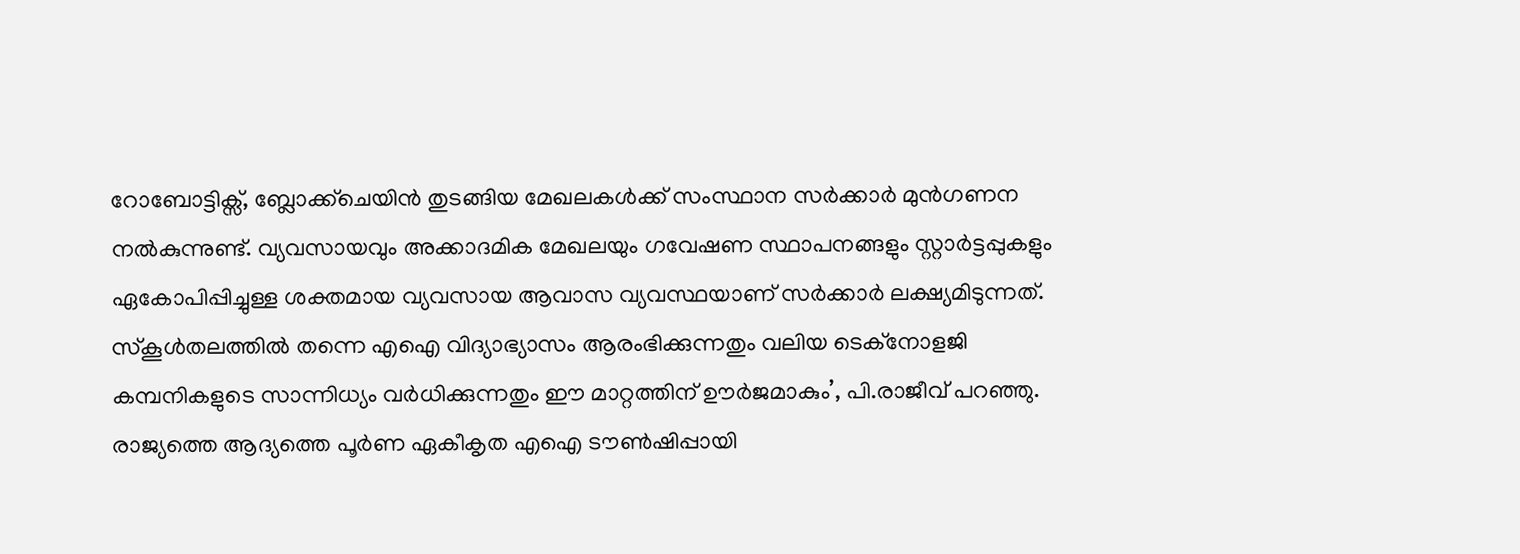റോബോട്ടിക്സ്, ബ്ലോക്ക്ചെയിൻ തുടങ്ങിയ മേഖലകൾക്ക് സംസ്ഥാന സർക്കാർ മുൻഗണന നൽകുന്നുണ്ട്. വ്യവസായവും അക്കാദമിക മേഖലയും ഗവേഷണ സ്ഥാപനങ്ങളും സ്റ്റാർട്ടപ്പുകളും ഏകോപിപ്പിച്ചുള്ള ശക്തമായ വ്യവസായ ആവാസ വ്യവസ്ഥയാണ് സർക്കാർ ലക്ഷ്യമിടുന്നത്. സ്കൂൾതലത്തിൽ തന്നെ എഐ വിദ്യാഭ്യാസം ആരംഭിക്കുന്നതും വലിയ ടെക്നോളജി കമ്പനികളുടെ സാന്നിധ്യം വർധിക്കുന്നതും ഈ മാറ്റത്തിന് ഊർജമാകും’, പി.രാജീവ് പറഞ്ഞു.
രാജ്യത്തെ ആദ്യത്തെ പൂർണ ഏകീകൃത എഐ ടൗൺഷിപ്പായി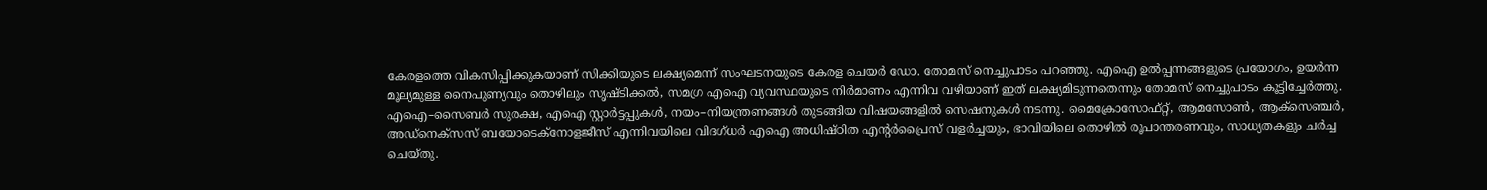കേരളത്തെ വികസിപ്പിക്കുകയാണ് സിക്കിയുടെ ലക്ഷ്യമെന്ന് സംഘടനയുടെ കേരള ചെയർ ഡോ. തോമസ് നെച്ചുപാടം പറഞ്ഞു. എഐ ഉൽപ്പന്നങ്ങളുടെ പ്രയോഗം, ഉയർന്ന മൂല്യമുള്ള നൈപുണ്യവും തൊഴിലും സൃഷ്ടിക്കൽ, സമഗ്ര എഐ വ്യവസ്ഥയുടെ നിർമാണം എന്നിവ വഴിയാണ് ഇത് ലക്ഷ്യമിടുന്നതെന്നും തോമസ് നെച്ചുപാടം കൂട്ടിച്ചേർത്തു.
എഐ–സൈബർ സുരക്ഷ, എഐ സ്റ്റാർട്ടപ്പുകൾ, നയം–നിയന്ത്രണങ്ങൾ തുടങ്ങിയ വിഷയങ്ങളിൽ സെഷനുകൾ നടന്നു. മൈക്രോസോഫ്റ്റ്, ആമസോൺ, ആക്സെഞ്ചർ, അഡ്നെക്സസ് ബയോടെക്നോളജീസ് എന്നിവയിലെ വിദഗ്ധർ എഐ അധിഷ്ഠിത എന്റർപ്രൈസ് വളർച്ചയും, ഭാവിയിലെ തൊഴിൽ രൂപാന്തരണവും, സാധ്യതകളും ചർച്ച ചെയ്തു.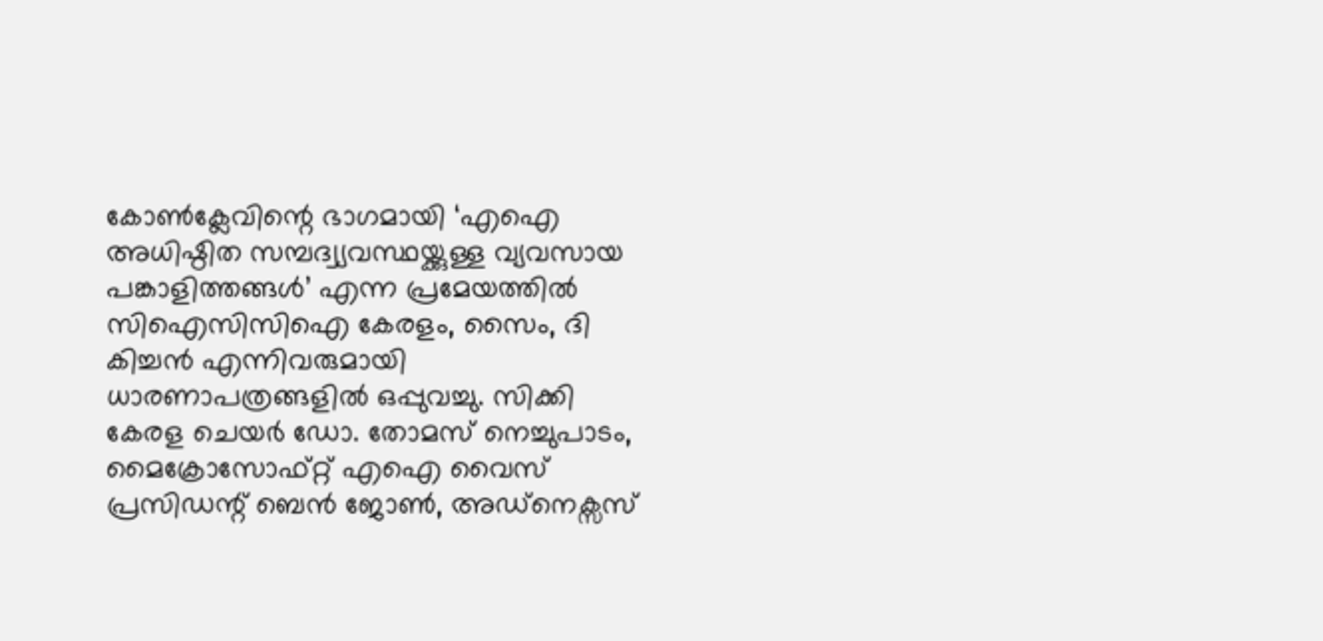കോൺക്ലേവിന്റെ ഭാഗമായി ‘എഐ അധിഷ്ഠിത സമ്പദ്വ്യവസ്ഥയ്ക്കുള്ള വ്യവസായ പങ്കാളിത്തങ്ങൾ’ എന്ന പ്രമേയത്തിൽ സിഐസിസിഐ കേരളം, സൈം, ദി കിച്ചൻ എന്നിവരുമായി ധാരണാപത്രങ്ങളിൽ ഒപ്പുവച്ചു. സിക്കി കേരള ചെയർ ഡോ. തോമസ് നെച്ചുപാടം, മൈക്രോസോഫ്റ്റ് എഐ വൈസ് പ്രസിഡന്റ് ബെൻ ജോൺ, അഡ്നെക്സസ്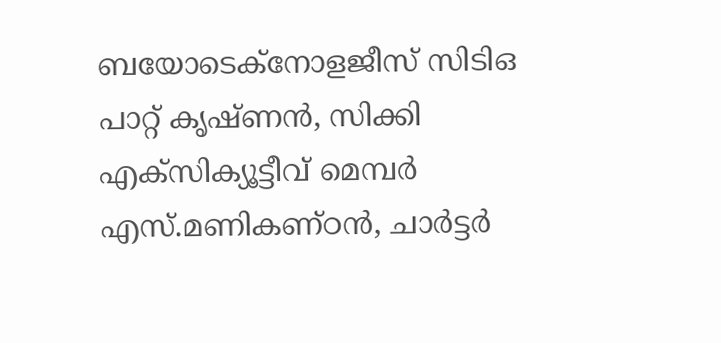ബയോടെക്നോളജീസ് സിടിഒ പാറ്റ് കൃഷ്ണൻ, സിക്കി എക്സിക്യൂട്ടീവ് മെമ്പർ എസ്.മണികണ്ഠൻ, ചാർട്ടർ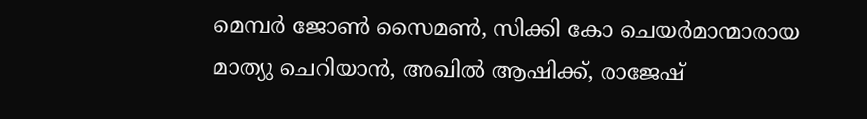മെമ്പർ ജോൺ സൈമൺ, സിക്കി കോ ചെയർമാന്മാരായ മാത്യു ചെറിയാൻ, അഖിൽ ആഷിക്ക്, രാജേഷ്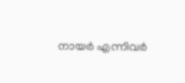നായർ എന്നിവർ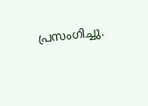പ്രസംഗിച്ചു.